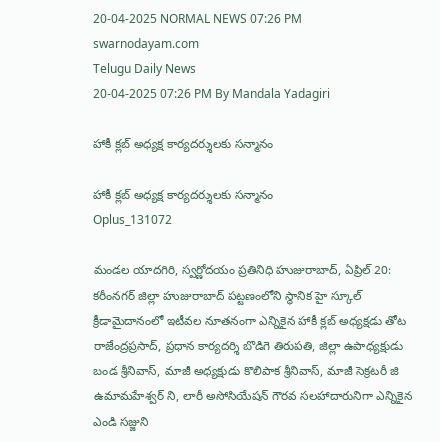20-04-2025 NORMAL NEWS 07:26 PM
swarnodayam.com
Telugu Daily News
20-04-2025 07:26 PM By Mandala Yadagiri

హాకీ క్లబ్ అధ్యక్ష కార్యదర్శులకు సన్మానం

హాకీ క్లబ్ అధ్యక్ష కార్యదర్శులకు సన్మానం
Oplus_131072

మండల యాదగిరి, స్వర్ణోదయం ప్రతినిధి హుజురాబాద్, ఏప్రిల్ 20: కరీంనగర్ జిల్లా హుజురాబాద్ పట్టణంలోని స్థానిక హై స్కూల్ క్రీడామైదానంలో ఇటీవల నూతనంగా ఎన్నికైన హాకీ క్లబ్ అధ్యక్షడు తోట రాజేంద్రప్రసాద్, ప్రధాన కార్యదర్శి బొడిగె తిరుపతి, జిల్లా ఉపాధ్యక్షుడు బండ శ్రీనివాస్, మాజీ అధ్యక్షుడు కొలిపాక శ్రీనివాస్, మాజీ సెక్రటరీ జి ఉమామహేశ్వర్ ని, లారీ అసోసియేషన్ గౌరవ సలహాదారునిగా ఎన్నికైన ఎండి సజ్జుని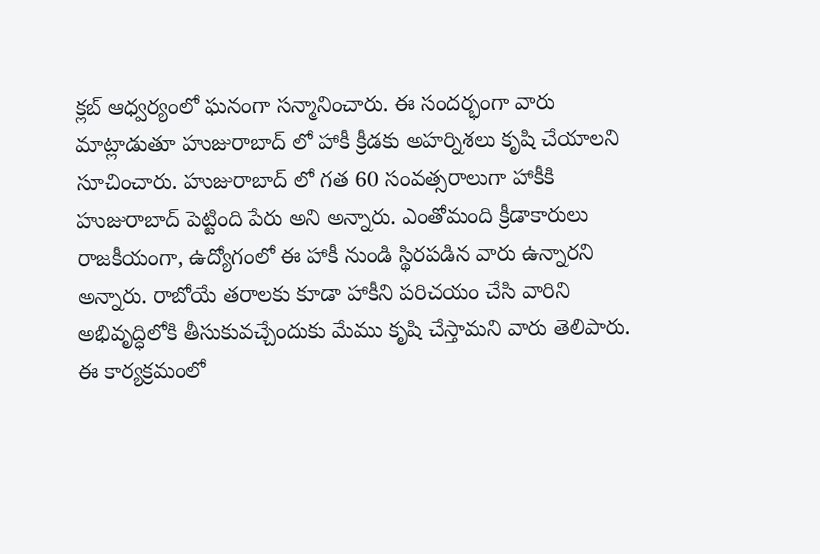క్లబ్ ఆధ్వర్యంలో ఘనంగా సన్మానించారు. ఈ సందర్భంగా వారు మాట్లాడుతూ హుజురాబాద్ లో హాకీ క్రీడకు అహర్నిశలు కృషి చేయాలని సూచించారు. హుజురాబాద్ లో గత 60 సంవత్సరాలుగా హాకీకి హుజురాబాద్ పెట్టింది పేరు అని అన్నారు. ఎంతోమంది క్రీడాకారులు రాజకీయంగా, ఉద్యోగంలో ఈ హాకీ నుండి స్థిరపడిన వారు ఉన్నారని అన్నారు. రాబోయే తరాలకు కూడా హాకీని పరిచయం చేసి వారిని అభివృద్ధిలోకి తీసుకువచ్చేందుకు మేము కృషి చేస్తామని వారు తెలిపారు. ఈ కార్యక్రమంలో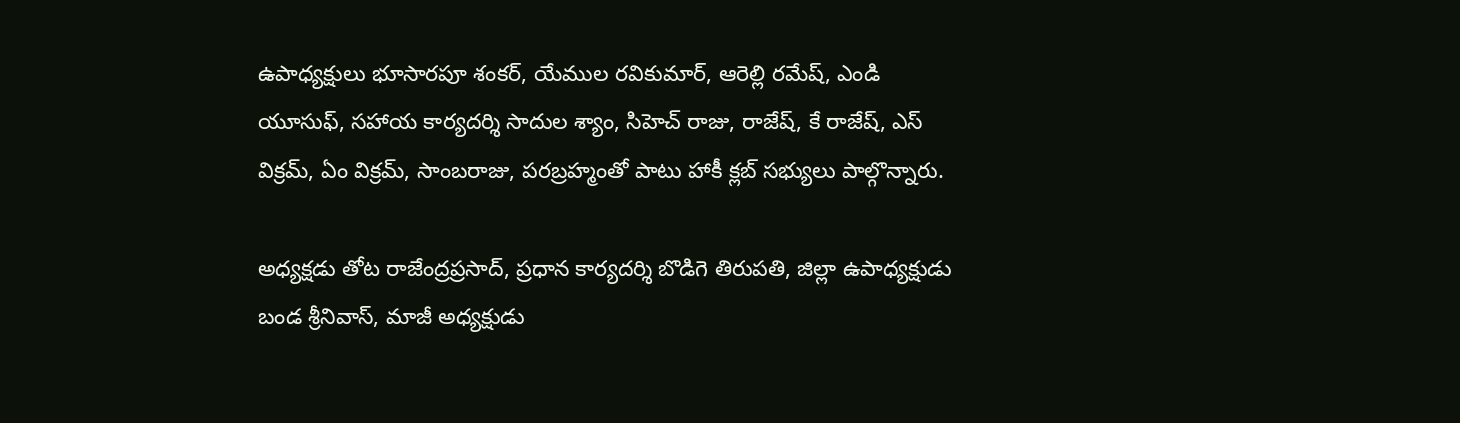ఉపాధ్యక్షులు భూసారపూ శంకర్, యేముల రవికుమార్, ఆరెల్లి రమేష్, ఎండి యూసుఫ్, సహాయ కార్యదర్శి సాదుల శ్యాం, సిహెచ్ రాజు, రాజేష్, కే రాజేష్, ఎస్ విక్రమ్, ఏం విక్రమ్, సాంబరాజు, పరబ్రహ్మంతో పాటు హాకీ క్లబ్ సభ్యులు పాల్గొన్నారు.

అధ్యక్షడు తోట రాజేంద్రప్రసాద్, ప్రధాన కార్యదర్శి బొడిగె తిరుపతి, జిల్లా ఉపాధ్యక్షుడు బండ శ్రీనివాస్, మాజీ అధ్యక్షుడు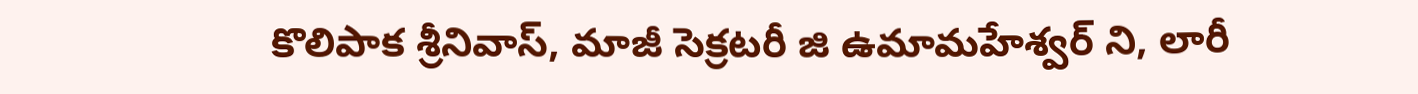కొలిపాక శ్రీనివాస్, మాజీ సెక్రటరీ జి ఉమామహేశ్వర్ ని, లారీ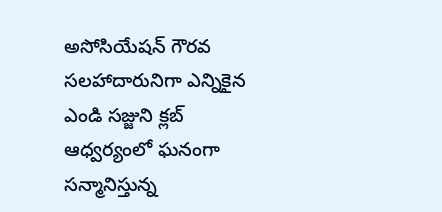అసోసియేషన్ గౌరవ సలహాదారునిగా ఎన్నికైన ఎండి సజ్జుని క్లబ్ ఆధ్వర్యంలో ఘనంగా సన్మానిస్తున్న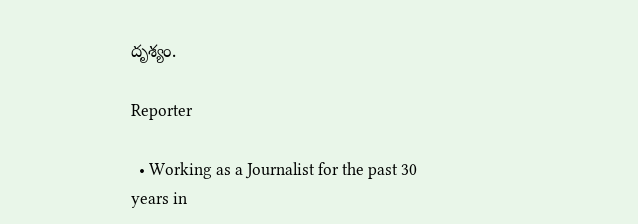దృశ్యం.

Reporter

  • Working as a Journalist for the past 30 years in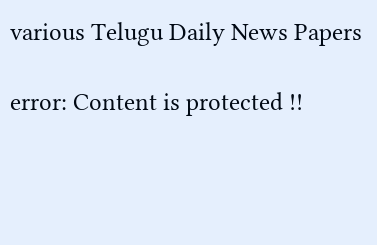various Telugu Daily News Papers

error: Content is protected !!